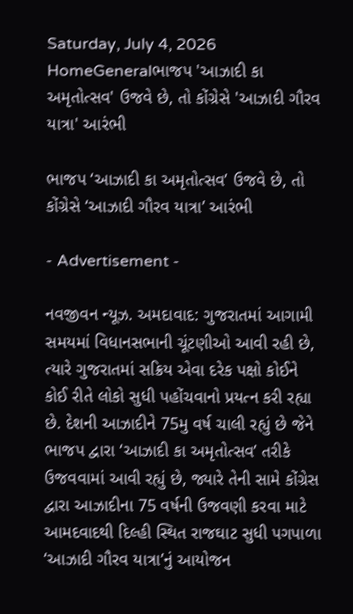Saturday, July 4, 2026
HomeGeneralભાજપ 'આઝાદી કા અમૃતોત્સવ' ઉજવે છે, તો કોંગ્રેસે 'આઝાદી ગૌરવ યાત્રા' આરંભી

ભાજપ ‘આઝાદી કા અમૃતોત્સવ’ ઉજવે છે, તો કોંગ્રેસે ‘આઝાદી ગૌરવ યાત્રા’ આરંભી

- Advertisement -

નવજીવન ન્યૂઝ. અમદાવાદ: ગુજરાતમાં આગામી સમયમાં વિધાનસભાની ચૂંટણીઓ આવી રહી છે, ત્યારે ગુજરાતમાં સક્રિય એવા દરેક પક્ષો કોઈને કોઈ રીતે લોકો સુધી પહોંચવાનો પ્રયત્ન કરી રહ્યા છે. દેશની આઝાદીને 75મુ વર્ષ ચાલી રહ્યું છે જેને ભાજપ દ્વારા ‘આઝાદી કા અમૃતોત્સવ’ તરીકે ઉજવવામાં આવી રહ્યું છે, જ્યારે તેની સામે કોંગ્રેસ દ્વારા આઝાદીના 75 વર્ષની ઉજવણી કરવા માટે આમદવાદથી દિલ્હી સ્થિત રાજઘાટ સુધી પગપાળા ‘આઝાદી ગૌરવ યાત્રા’નું આયોજન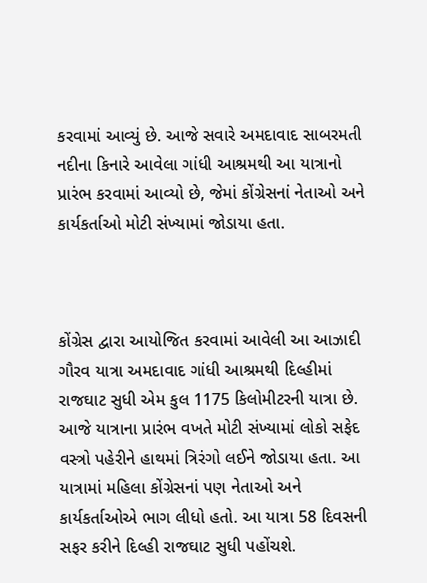કરવામાં આવ્યું છે. આજે સવારે અમદાવાદ સાબરમતી નદીના કિનારે આવેલા ગાંધી આશ્રમથી આ યાત્રાનો પ્રારંભ કરવામાં આવ્યો છે, જેમાં કોંગ્રેસનાં નેતાઓ અને કાર્યકર્તાઓ મોટી સંખ્યામાં જોડાયા હતા.



કોંગ્રેસ દ્વારા આયોજિત કરવામાં આવેલી આ આઝાદી ગૌરવ યાત્રા અમદાવાદ ગાંધી આશ્રમથી દિલ્હીમાં રાજઘાટ સુધી એમ કુલ 1175 કિલોમીટરની યાત્રા છે. આજે યાત્રાના પ્રારંભ વખતે મોટી સંખ્યામાં લોકો સફેદ વસ્ત્રો પહેરીને હાથમાં ત્રિરંગો લઈને જોડાયા હતા. આ યાત્રામાં મહિલા કોંગ્રેસનાં પણ નેતાઓ અને કાર્યકર્તાઓએ ભાગ લીધો હતો. આ યાત્રા 58 દિવસની સફર કરીને દિલ્હી રાજઘાટ સુધી પહોંચશે.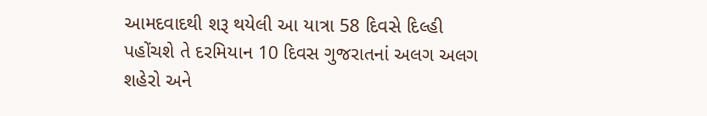આમદવાદથી શરૂ થયેલી આ યાત્રા 58 દિવસે દિલ્હી પહોંચશે તે દરમિયાન 10 દિવસ ગુજરાતનાં અલગ અલગ શહેરો અને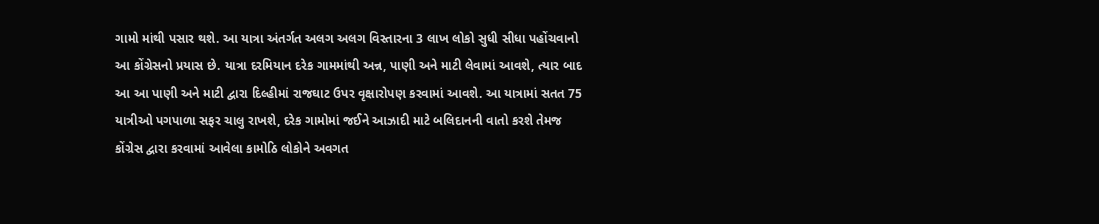ગામો માંથી પસાર થશે. આ યાત્રા અંતર્ગત અલગ અલગ વિસ્તારના 3 લાખ લોકો સુધી સીધા પહોંચવાનો આ કોંગ્રેસનો પ્રયાસ છે. યાત્રા દરમિયાન દરેક ગામમાંથી અન્ન, પાણી અને માટી લેવામાં આવશે, ત્યાર બાદ આ આ પાણી અને માટી દ્વારા દિલ્હીમાં રાજઘાટ ઉપર વૃક્ષારોપણ કરવામાં આવશે. આ યાત્રામાં સતત 75 યાત્રીઓ પગપાળા સફર ચાલુ રાખશે, દરેક ગામોમાં જઈને આઝાદી માટે બલિદાનની વાતો કરશે તેમજ કોંગ્રેસ દ્વારા કરવામાં આવેલા કામોઠિ લોકોને અવગત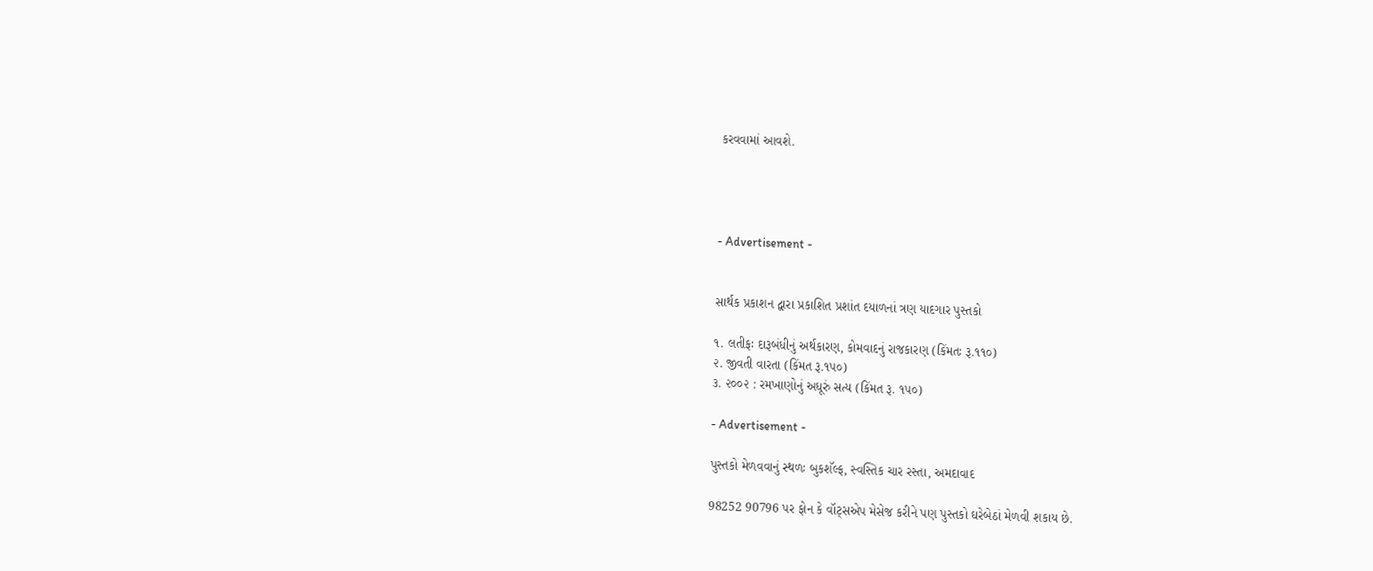કરવવામાં આવશે.




- Advertisement -


સાર્થક પ્રકાશન દ્વારા પ્રકાશિત પ્રશાંત દયાળનાં ત્રણ યાદગાર પુસ્તકો

૧. લતીફઃ દારૂબંધીનું અર્થકારણ, કોમવાદનું રાજકારણ (કિંમતઃ રૂ.૧૧૦)
૨. જીવતી વારતા (કિંમત રૂ.૧૫૦)
૩. ૨૦૦૨ : રમખાણોનું અધૂરું સત્ય (કિંમત રૂ. ૧૫૦)

- Advertisement -

પુસ્તકો મેળવવાનું સ્થળઃ બુકશૅલ્ફ, સ્વસ્તિક ચાર રસ્તા, અમદાવાદ

98252 90796 પર ફોન કે વૉટ્સએપ મેસેજ કરીને પણ પુસ્તકો ઘરેબેઠાં મેળવી શકાય છે.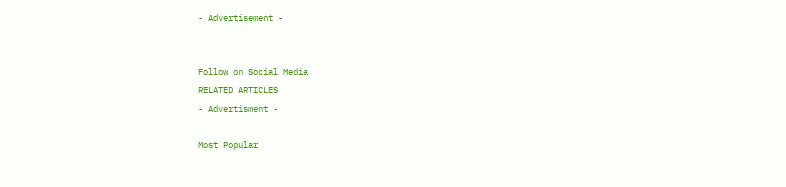- Advertisement -


Follow on Social Media
RELATED ARTICLES
- Advertisment -

Most Popular